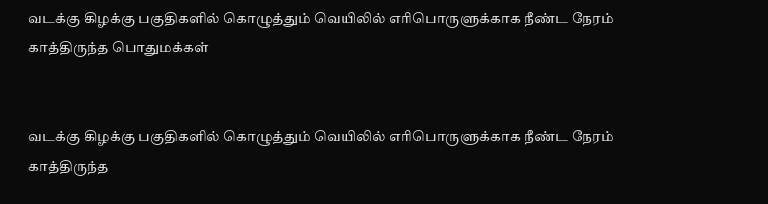வடக்கு கிழக்கு பகுதிகளில் கொழுத்தும் வெயிலில் எரிபொருளுக்காக நீண்ட நேரம் காத்திருந்த பொதுமக்கள்


வடக்கு கிழக்கு பகுதிகளில் கொழுத்தும் வெயிலில் எரிபொருளுக்காக நீண்ட நேரம் காத்திருந்த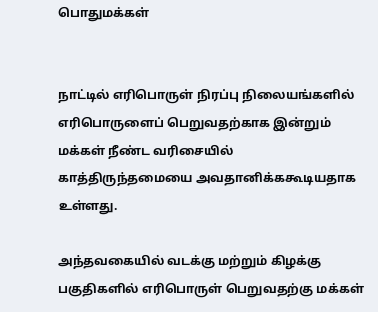பொதுமக்கள்


நாட்டில் எரிபொருள் நிரப்பு நிலையங்களில் எரிபொருளைப் பெறுவதற்காக இன்றும் மக்கள் நீண்ட வரிசையில் காத்திருந்தமையை அவதானிக்ககூடியதாக உள்ளது.

அந்தவகையில் வடக்கு மற்றும் கிழக்கு பகுதிகளில் எரிபொருள் பெறுவதற்கு மக்கள்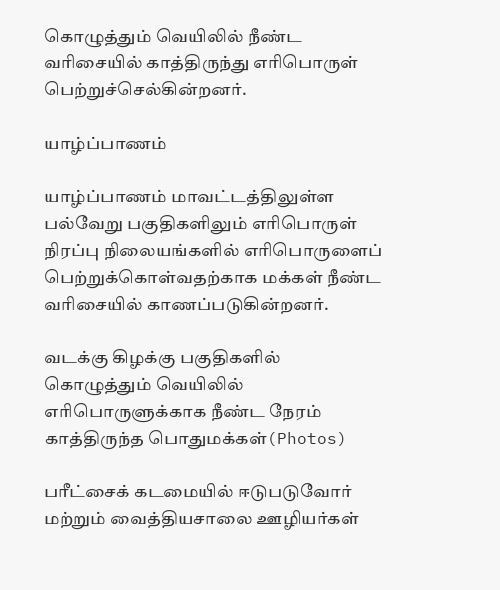கொழுத்தும் வெயிலில் நீண்ட வரிசையில் காத்திருந்து எரிபொருள் பெற்றுச்செல்கின்றனர்.

யாழ்ப்பாணம்

யாழ்ப்பாணம் மாவட்டத்திலுள்ள பல்வேறு பகுதிகளிலும் எரிபொருள் நிரப்பு நிலையங்களில் எரிபொருளைப் பெற்றுக்கொள்வதற்காக மக்கள் நீண்ட வரிசையில் காணப்படுகின்றனர்.

வடக்கு கிழக்கு பகுதிகளில் கொழுத்தும் வெயிலில் எரிபொருளுக்காக நீண்ட நேரம் காத்திருந்த பொதுமக்கள்(Photos)

பரீட்சைக் கடமையில் ஈடுபடுவோர் மற்றும் வைத்தியசாலை ஊழியர்கள்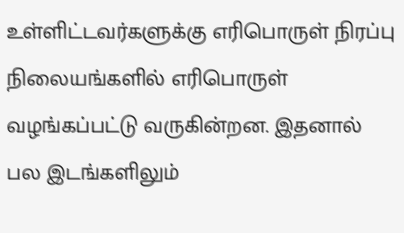உள்ளிட்டவர்களுக்கு எரிபொருள் நிரப்பு நிலையங்களில் எரிபொருள் வழங்கப்பட்டு வருகின்றன. இதனால் பல இடங்களிலும்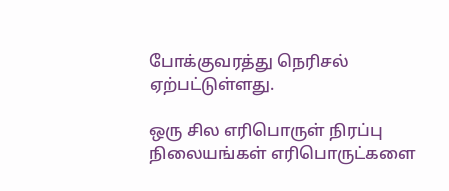போக்குவரத்து நெரிசல் ஏற்பட்டுள்ளது.

ஒரு சில எரிபொருள் நிரப்பு நிலையங்கள் எரிபொருட்களை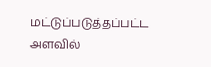மட்டுப்படுத்தப்பட்ட அளவில்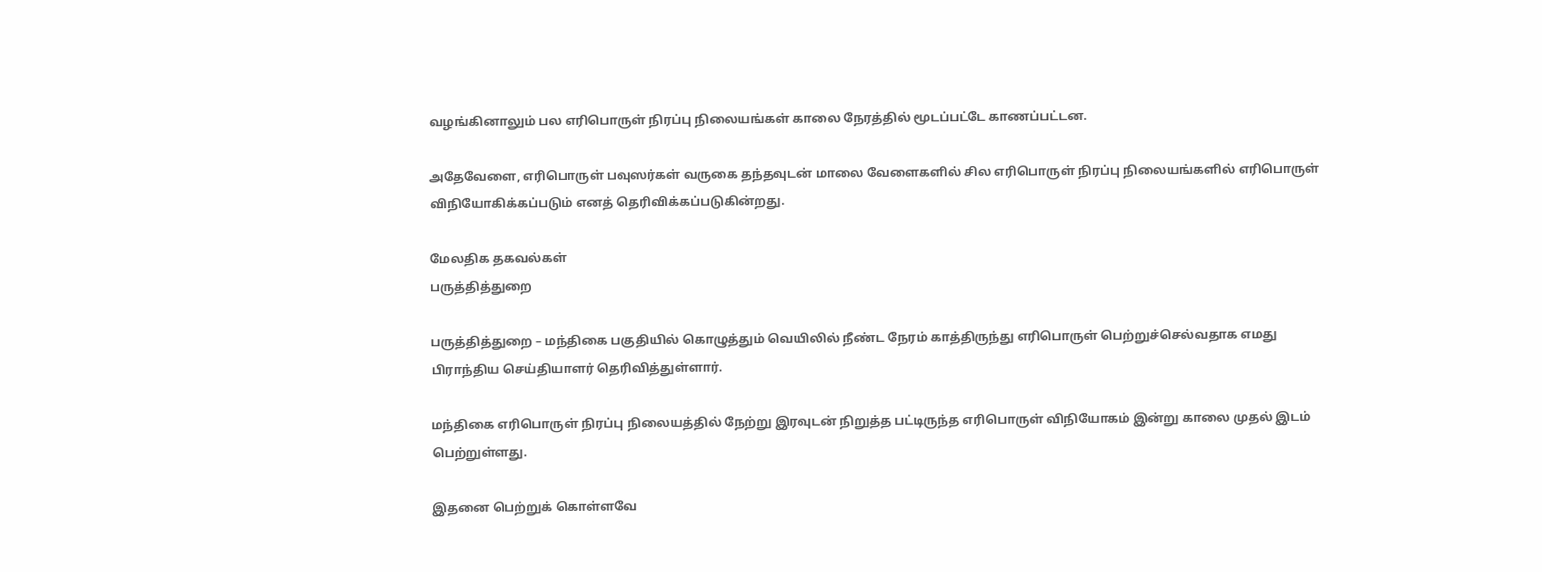வழங்கினாலும் பல எரிபொருள் நிரப்பு நிலையங்கள் காலை நேரத்தில் மூடப்பட்டே காணப்பட்டன.

அதேவேளை, எரிபொருள் பவுஸர்கள் வருகை தந்தவுடன் மாலை வேளைகளில் சில எரிபொருள் நிரப்பு நிலையங்களில் எரிபொருள் விநியோகிக்கப்படும் எனத் தெரிவிக்கப்படுகின்றது.

மேலதிக தகவல்கள்
பருத்தித்துறை

பருத்தித்துறை – மந்திகை பகுதியில் கொழுத்தும் வெயிலில் நீண்ட நேரம் காத்திருந்து எரிபொருள் பெற்றுச்செல்வதாக எமது பிராந்திய செய்தியாளர் தெரிவித்துள்ளார்.

மந்திகை எரிபொருள் நிரப்பு நிலையத்தில் நேற்று இரவுடன் நிறுத்த பட்டிருந்த எரிபொருள் விநியோகம் இன்று காலை முதல் இடம் பெற்றுள்ளது.

இதனை பெற்றுக் கொள்ளவே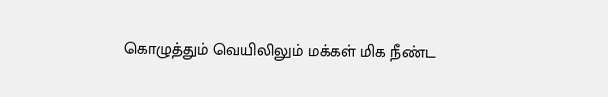கொழுத்தும் வெயிலிலும் மக்கள் மிக நீண்ட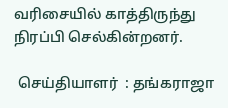வரிசையில் காத்திருந்து நிரப்பி செல்கின்றனர்.

 செய்தியாளர்  : தங்கராஜா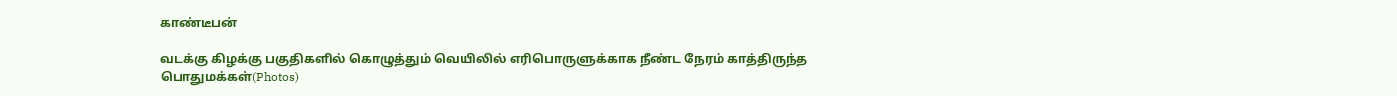காண்டீபன்

வடக்கு கிழக்கு பகுதிகளில் கொழுத்தும் வெயிலில் எரிபொருளுக்காக நீண்ட நேரம் காத்திருந்த பொதுமக்கள்(Photos)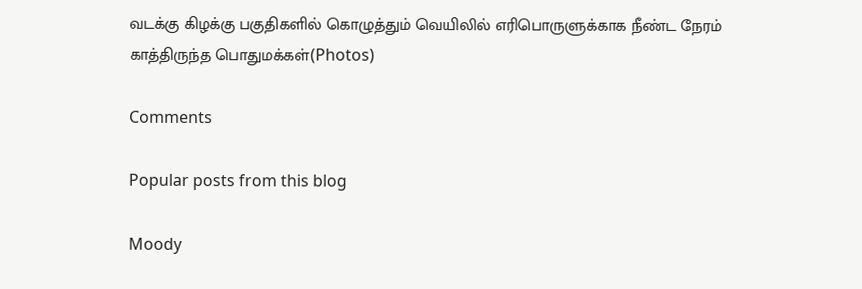வடக்கு கிழக்கு பகுதிகளில் கொழுத்தும் வெயிலில் எரிபொருளுக்காக நீண்ட நேரம் காத்திருந்த பொதுமக்கள்(Photos)

Comments

Popular posts from this blog

Moody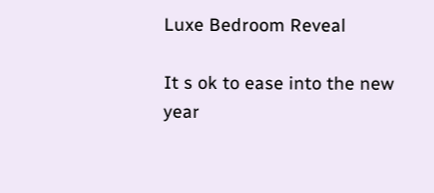Luxe Bedroom Reveal

It s ok to ease into the new year